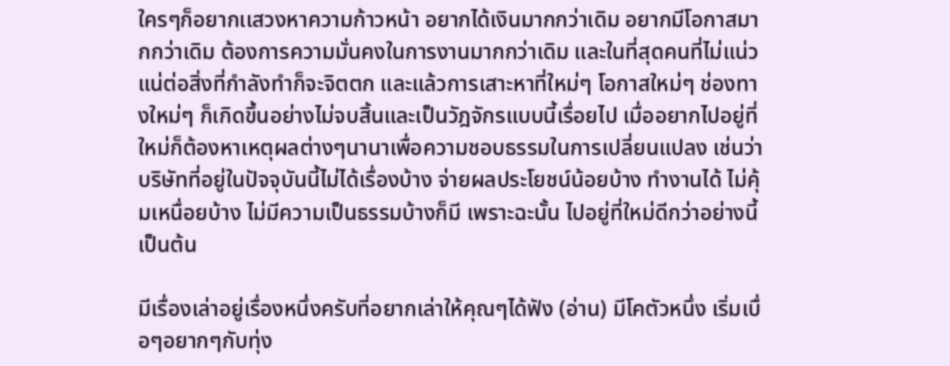ใครๆก็อยากเเสวงหาความก้าวหน้า อยากได้เงินมากกว่าเดิม อยากมีโอกาสมากกว่าเดิม ต้องการความมั่นคงในการงานมากกว่าเดิม และในที่สุดคนที่ไม่แน่วแน่ต่อสิ่งที่กำลังทำก็จะจิตตก และแล้วการเสาะหาที่ใหม่ๆ โอกาสใหม่ๆ ช่องทางใหม่ๆ ก็เกิดขึ้นอย่างไม่จบสิ้นและเป็นวัฎจักรแบบนี้เรื่อยไป เมื่ออยากไปอยู่ที่ใหม่ก็ต้องหาเหตุผลต่างๆนานาเพื่อความชอบธรรมในการเปลี่ยนแปลง เช่นว่า บริษัทที่อยู่ในปัจจุบันนี้ไม่ได้เรื่องบ้าง จ่ายผลประโยชน์น้อยบ้าง ทำงานได้ ไม่คุ้มเหนื่อยบ้าง ไม่มีความเป็นธรรมบ้างก็มี เพราะฉะนั้น ไปอยู่ที่ใหม่ดีกว่าอย่างนี้เป็นต้น

มีเรื่องเล่าอยู่เรื่องหนึ่งครับที่อยากเล่าให้คุณๆได้ฟัง (อ่าน) มีโคตัวหนึ่ง เริ่มเบื่อๆอยากๆกับทุ่ง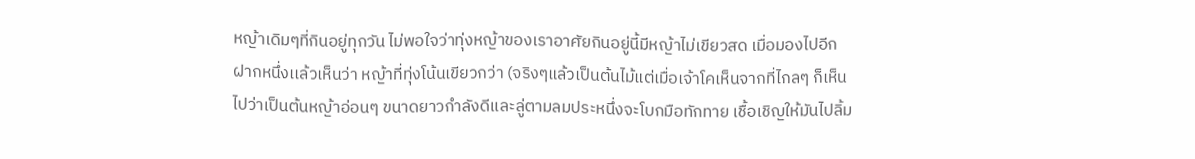หญ้าเดิมๆที่กินอยู่ทุกวัน ไม่พอใจว่าทุ่งหญ้าของเราอาศัยกินอยู่นี้มีหญ้าไม่เขียวสด เมื่อมองไปอีกฝากหนึ่งเเล้วเห็นว่า หญ้าที่ทุ่งโน้นเขียวกว่า (จริงๆแล้วเป็นต้นไม้แต่เมื่อเจ้าโคเห็นจากที่ไกลๆ ก็เห็นไปว่าเป็นต้นหญ้าอ่อนๆ ขนาดยาวกำลังดีและลู่ตามลมประหนึ่งจะโบกมือทักทาย เชื้อเชิญให้มันไปลิ้ม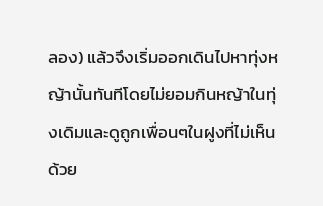ลอง) แล้วจึงเริ่มออกเดินไปหาทุ่งหญ้านั้นทันทีโดยไม่ยอมกินหญ้าในทุ่งเดิมและดูถูกเพื่อนๆในฝูงที่ไม่เห็นด้วย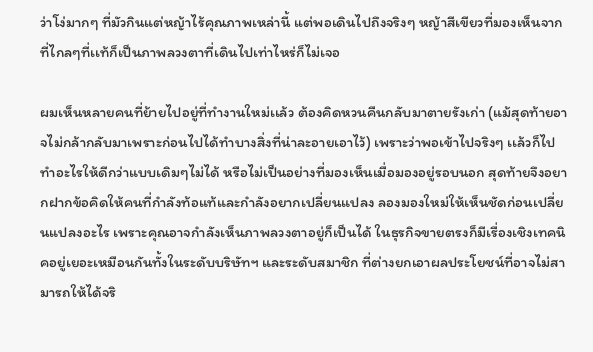ว่าโง่มากๆ ที่มัวกินแต่หญ้าไร้คุณภาพเหล่านี้ เเต่พอเดินไปถึงจริงๆ หญ้าสีเขียวที่มองเห็นจากที่ไกลๆที่เเท้ก็เป็นภาพลวงตาที่เดินไปเท่าไหร่ก็ไม่เจอ

ผมเห็นหลายคนที่ย้ายไปอยู่ที่ทำงานใหม่เเล้ว ต้องคิดหวนคืนกลับมาตายรังเก่า (แม้สุดท้ายอาจไม่กล้ากลับมาเพราะก่อนไปได้ทำบางสิ่งที่น่าละอายเอาไว้) เพราะว่าพอเข้าไปจริงๆ เเล้วก็ไปทำอะไรให้ดีกว่าแบบเดิมๆไม่ได้ หรือไม่เป็นอย่างที่มองเห็นเมื่อมองอยู่รอบนอก สุดท้ายจึงอยากฝากข้อคิดให้คนที่กำลังท้อแท้และกำลังอยากเปลี่ยนแปลง ลองมองใหม่ให้เห็นชัดก่อนเปลี่ยนแปลงอะไร เพราะคุณอาจกำลังเห็นภาพลวงตาอยู่ก็เป็นได้ ในธุรกิจขายตรงก็มีเรื่องเชิงเทคนิคอยู่เยอะเหมือนกันทั้งในระดับบริษัทฯ และระดับสมาชิก ที่ต่างยกเอาผลประโยชน์ที่อาจไม่สามารถให้ได้จริ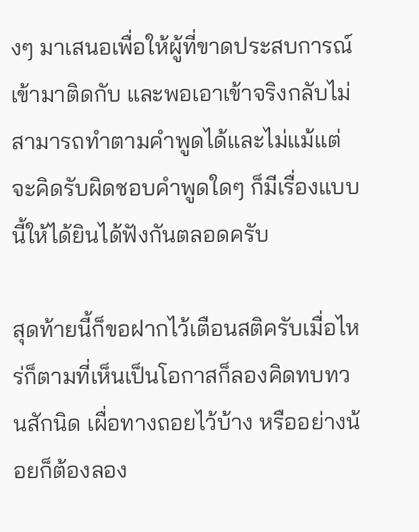งๆ มาเสนอเพื่อให้ผู้ที่ขาดประสบการณ์เข้ามาติดกับ และพอเอาเข้าจริงกลับไม่สามารถทำตามคำพูดได้และไม่แม้แต่จะคิดรับผิดชอบคำพูดใดๆ ก็มีเรื่องแบบนี้ให้ได้ยินได้ฟังกันตลอดครับ

สุดท้ายนี้ก็ขอฝากไว้เตือนสติครับเมื่อไหร่ก็ตามที่เห็นเป็นโอกาสก็ลองคิดทบทวนสักนิด เผื่อทางถอยไว้บ้าง หรืออย่างน้อยก็ต้องลอง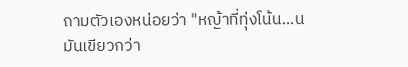ถามตัวเองหน่อยว่า "หญ้าที่ทุ่งโน้น...น มันเขียวกว่า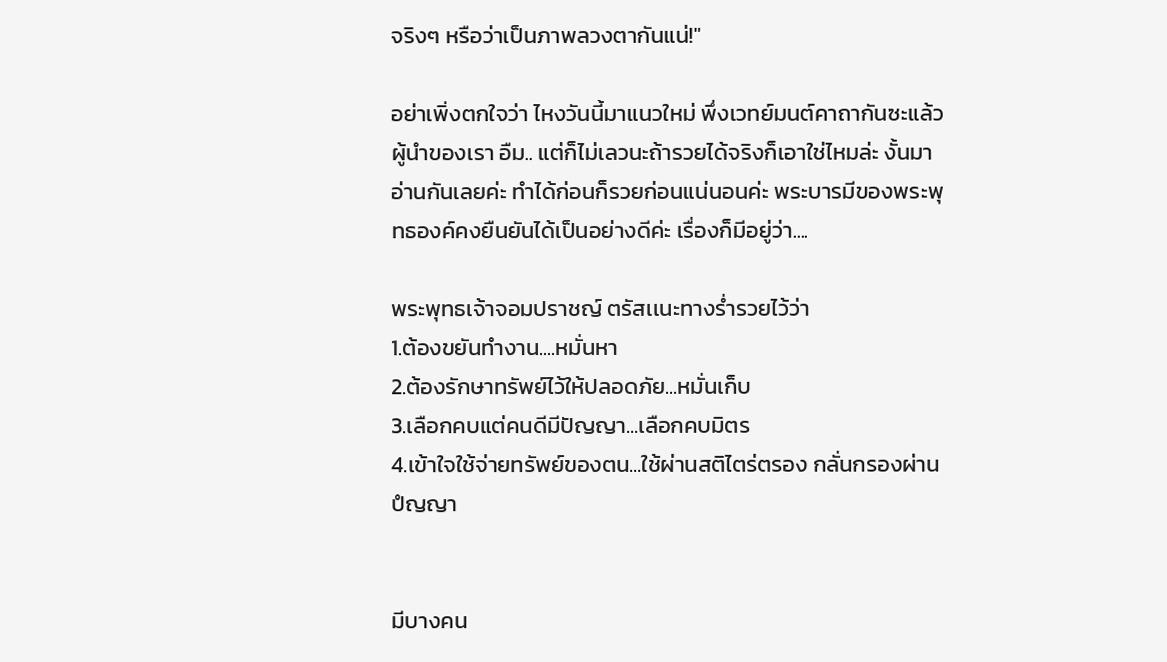จริงๆ หรือว่าเป็นภาพลวงตากันแน่!"

อย่าเพิ่งตกใจว่า ไหงวันนี้มาแนวใหม่ พึ่งเวทย์มนต์คาถากันซะแล้วผู้นำของเรา อืม.. แต่ก็ไม่เลวนะถ้ารวยได้จริงก็เอาใช่ไหมล่ะ งั้นมาอ่านกันเลยค่ะ ทำได้ก่อนก็รวยก่อนแน่นอนค่ะ พระบารมีของพระพุทธองค์คงยืนยันได้เป็นอย่างดีค่ะ เรื่องก็มีอยู่ว่า....

พระพุทธเจ้าจอมปราชญ์ ตรัสเเนะทางร่ำรวยไว้ว่า
1.ต้องขยันทำงาน....หมั่นหา
2.ต้องรักษาทรัพย์ไว้ให้ปลอดภัย...หมั่นเก็บ
3.เลือกคบแต่คนดีมีปัญญา...เลือกคบมิตร
4.เข้าใจใช้จ่ายทรัพย์ของตน...ใช้ผ่านสติไตร่ตรอง กลั่นกรองผ่านปํญญา


มีบางคน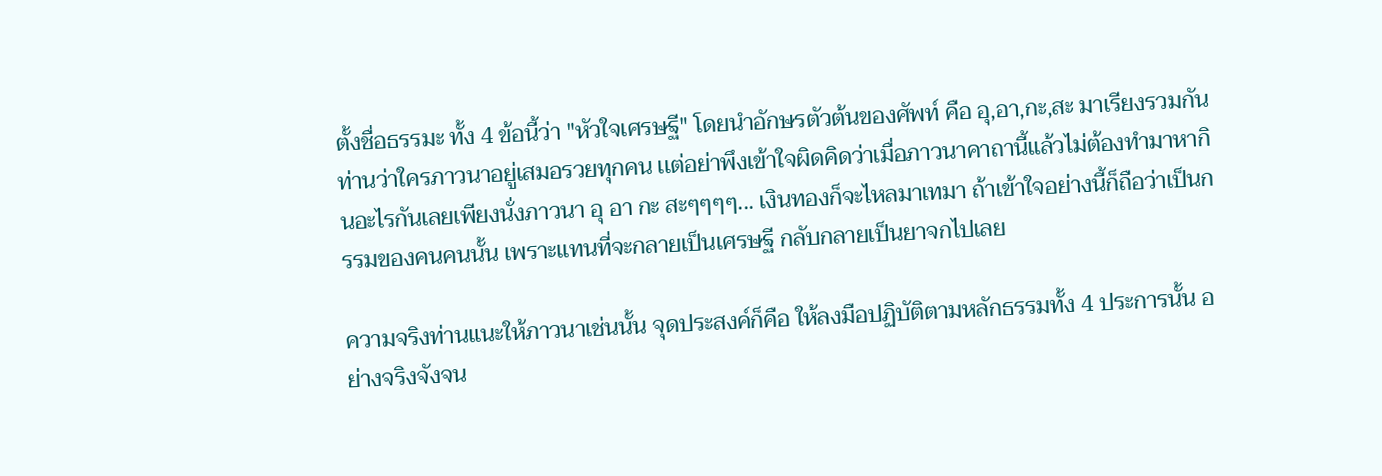ตั้งชื่อธรรมะ ทั้ง 4 ข้อนี้ว่า "หัวใจเศรษฐี" โดยนำอักษรตัวต้นของศัพท์ คือ อุ,อา,กะ,สะ มาเรียงรวมกันท่านว่าใครภาวนาอยู่เสมอรวยทุกคน เเต่อย่าพึงเข้าใจผิดคิดว่าเมื่อภาวนาคาถานี้เเล้วไม่ต้องทำมาหากินอะไรกันเลยเพียงนั่งภาวนา อุ อา กะ สะๆๆๆๆ... เงินทองก็จะไหลมาเทมา ถ้าเข้าใจอย่างนี้ก็ถือว่าเป็นกรรมของคนคนนั้น เพราะเเทนที่จะกลายเป็นเศรษฐี กลับกลายเป็นยาจกไปเลย

ความจริงท่านแนะให้ภาวนาเช่นนั้น จุดประสงค์ก็คือ ให้ลงมือปฏิบัติตามหลักธรรมทั้ง 4 ประการนั้น อย่างจริงจังจน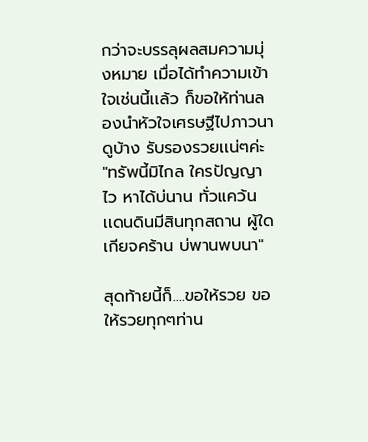กว่าจะบรรลุผลสมความมุ่งหมาย เมื่อได้ทำความเข้าใจเช่นนี้เเล้ว ก็ขอให้ท่านลองนำหัวใจเศรษฐีไปภาวนาดูบ้าง รับรองรวยเเน่ๆค่ะ "ทรัพนี้มิไกล ใครปัญญาไว หาได้บ่นาน ทั่วแคว้นเเดนดินมีสินทุกสถาน ผู้ใดเกียจคร้าน บ่พานพบนา"

สุดท้ายนี้ก็....ขอให้รวย ขอให้รวยทุกๆท่าน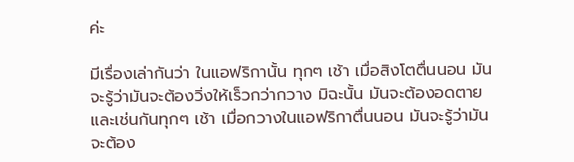ค่ะ

มีเรื่องเล่ากันว่า ในแอฟริกานั้น ทุกๆ เช้า เมื่อสิงโตตื่นนอน มันจะรู้ว่ามันจะต้องวิ่งให้เร็วกว่ากวาง มิฉะนั้น มันจะต้องอดตาย
และเช่นกันทุกๆ เช้า เมื่อกวางในแอฟริกาตื่นนอน มันจะรู้ว่ามันจะต้อง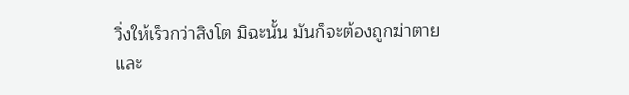วิ่งให้เร็วกว่าสิงโต มิฉะนั้น มันก็จะต้องถูกฆ่าตาย
และ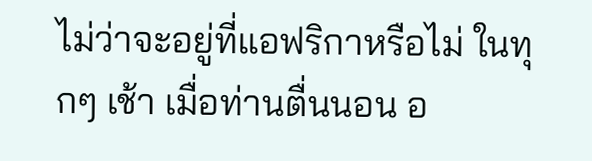ไม่ว่าจะอยู่ที่แอฟริกาหรือไม่ ในทุกๆ เช้า เมื่อท่านตื่นนอน อ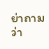ย่าถามว่า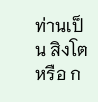ท่านเป็น สิงโต หรือ ก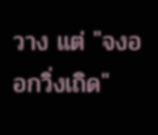วาง แต่ "จงออกวิ่งเถิด"